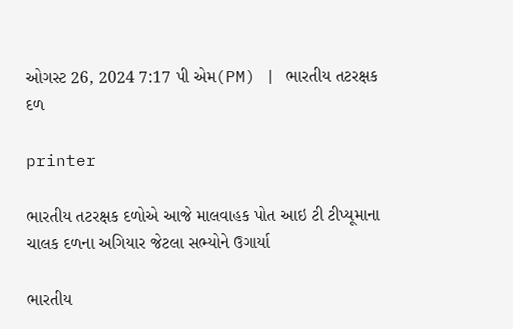ઓગસ્ટ 26, 2024 7:17 પી એમ(PM) | ભારતીય તટરક્ષક દળ

printer

ભારતીય તટરક્ષક દળોએ આજે માલવાહક પોત આઇ ટી ટીપ્યૂમાના ચાલક દળના અગિયાર જેટલા સભ્યોને ઉગાર્યા

ભારતીય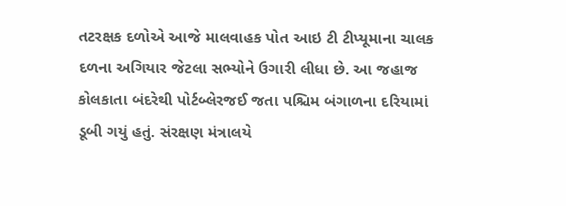તટરક્ષક દળોએ આજે માલવાહક પોત આઇ ટી ટીપ્યૂમાના ચાલક દળના અગિયાર જેટલા સભ્યોને ઉગારી લીધા છે. આ જહાજ કોલકાતા બંદરેથી પોર્ટબ્લેરજઈ જતા પશ્ચિમ બંગાળના દરિયામાં ડૂબી ગયું હતું. સંરક્ષણ મંત્રાલયે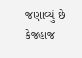જણાવ્યું છે કેજહાજ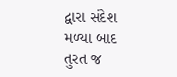દ્વારા સંદેશ મળ્યા બાદ તુરત જ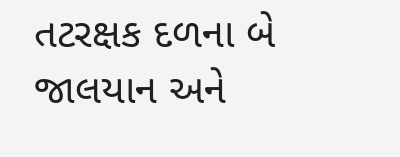તટરક્ષક દળના બે જાલયાન અને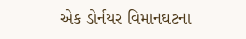એક ડોર્નયર વિમાનઘટના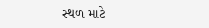સ્થળ માટે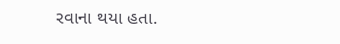રવાના થયા હતા.